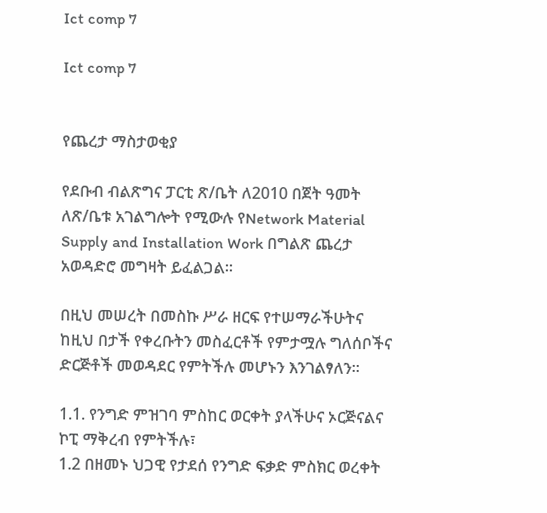Ict comp 7

Ict comp 7


የጨረታ ማስታወቂያ

የደቡብ ብልጽግና ፓርቲ ጽ/ቤት ለ2010 በጀት ዓመት ለጽ/ቤቱ አገልግሎት የሚውሉ የNetwork Material Supply and Installation Work በግልጽ ጨረታ አወዳድሮ መግዛት ይፈልጋል፡፡

በዚህ መሠረት በመስኩ ሥራ ዘርፍ የተሠማራችሁትና ከዚህ በታች የቀረቡትን መስፈርቶች የምታሟሉ ግለሰቦችና ድርጅቶች መወዳደር የምትችሉ መሆኑን እንገልፃለን፡፡

1.1. የንግድ ምዝገባ ምስከር ወርቀት ያላችሁና ኦርጅናልና ኮፒ ማቅረብ የምትችሉ፣
1.2 በዘመኑ ህጋዊ የታደሰ የንግድ ፍቃድ ምስክር ወረቀት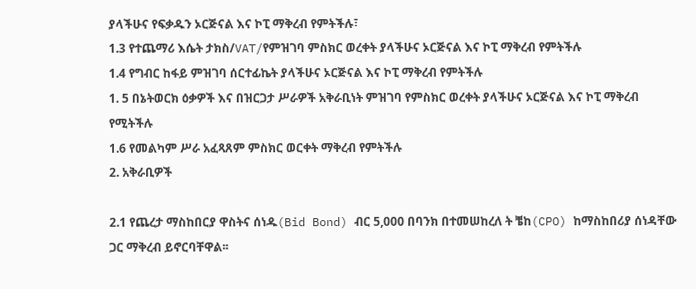ያላችሁና የፍቃዱን ኦርጅናል እና ኮፒ ማቅረብ የምትችሉ፣
1.3 የተጨማሪ እሴት ታክስ/VAT/የምዝገባ ምስክር ወረቀት ያላችሁና ኦርጅናል እና ኮፒ ማቅረብ የምትችሉ
1.4 የግብር ከፋይ ምዝገባ ሰርተፊኬት ያላችሁና ኦርጅናል እና ኮፒ ማቅረብ የምትችሉ
1. 5 በኔትወርክ ዕቃዎች እና በዝርጋታ ሥራዎች አቅራቢነት ምዝገባ የምስክር ወረቀት ያላችሁና ኦርጅናል እና ኮፒ ማቅረብ የሚትችሉ
1.6 የመልካም ሥራ አፈጻጸም ምስክር ወርቀት ማቅረብ የምትችሉ
2. አቅራቢዎች

2.1 የጨረታ ማስከበርያ ዋስትና ሰነዱ(Bid Bond) ብር 5,000 በባንክ በተመሠከረለ ት ቼከ(CPO) ከማስከበሪያ ሰነዳቸው ጋር ማቅረብ ይኖርባቸዋል፡፡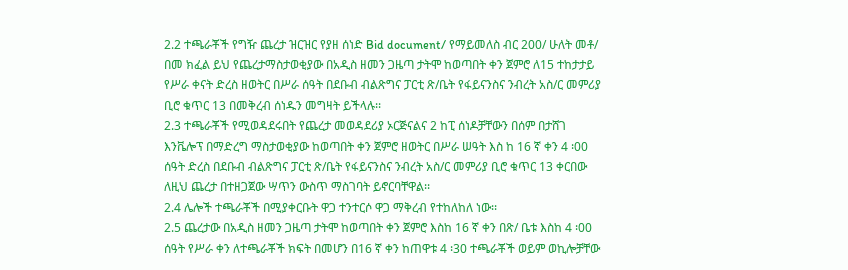2.2 ተጫራቾች የግዥ ጨረታ ዝርዝር የያዘ ሰነድ Bid document/ የማይመለስ ብር 200/ ሁለት መቶ/ በመ ክፈል ይህ የጨረታማስታወቂያው በአዲስ ዘመን ጋዜጣ ታትሞ ከወጣበት ቀን ጀምሮ ለ15 ተከታታይ የሥራ ቀናት ድረስ ዘወትር በሥራ ሰዓት በደቡብ ብልጽግና ፓርቲ ጽ/ቤት የፋይናንስና ንብረት አስ/ር መምሪያ ቢሮ ቁጥር 13 በመቅረብ ሰነዱን መግዛት ይችላሉ፡፡
2.3 ተጫራቾች የሚወዳደሩበት የጨረታ መወዳደሪያ ኦርጅናልና 2 ከፒ ሰነዶቻቸውን በሰም በታሸገ እንቬሎፕ በማድረግ ማስታወቂያው ከወጣበት ቀን ጀምሮ ዘወትር በሥራ ሠዓት እስ ከ 16 ኛ ቀን 4 ፡00 ሰዓት ድረስ በደቡብ ብልጽግና ፓርቲ ጽ/ቤት የፋይናንስና ንብረት አስ/ር መምሪያ ቢሮ ቁጥር 13 ቀርበው ለዚህ ጨረታ በተዘጋጀው ሣጥን ውስጥ ማስገባት ይኖርባቸዋል፡፡
2.4 ሌሎች ተጫራቾች በሚያቀርቡት ዋጋ ተንተርሶ ዋጋ ማቅረብ የተከለከለ ነው፡፡
2.5 ጨረታው በአዲስ ዘመን ጋዜጣ ታትሞ ከወጣበት ቀን ጀምሮ እስከ 16 ኛ ቀን በጽ/ ቤቱ እስከ 4 ፡00 ሰዓት የሥራ ቀን ለተጫራቾች ክፍት በመሆን በ16 ኛ ቀን ከጠዋቱ 4 ፡30 ተጫራቾች ወይም ወኪሎቻቸው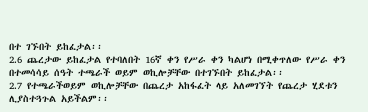በተ ገኙበት ይከፈታል፡፡
2.6 ጨረታው ይከፈታል የተባለበት 16ኛ ቀን የሥራ ቀን ካልሆነ በሚቀጥለው የሥራ ቀን በተመሳሳይ ሰዓት ተጫራች ወይም ወኪሎቻቸው በተገኙበት ይከፈታል፡፡
2.7 የተጫራችወይም ወኪሎቻቸው በጨረታ አከፋፈት ላይ አለመገኘት የጨረታ ሂደቱን ሊያስተጓጉል አይችልም፡፡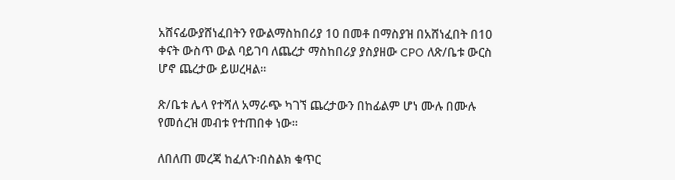አሸናፊውያሸነፈበትን የውልማስከበሪያ 10 በመቶ በማስያዝ በአሸነፈበት በ10 ቀናት ውስጥ ውል ባይገባ ለጨረታ ማስከበሪያ ያስያዘው CPO ለጽ/ቤቱ ውርስ ሆኖ ጨረታው ይሠረዛል፡፡

ጽ/ቤቱ ሌላ የተሻለ አማራጭ ካገኘ ጨረታውን በከፊልም ሆነ ሙሉ በሙሉ የመሰረዝ መብቱ የተጠበቀ ነው፡፡

ለበለጠ መረጃ ከፈለጉ፡በስልክ ቁጥር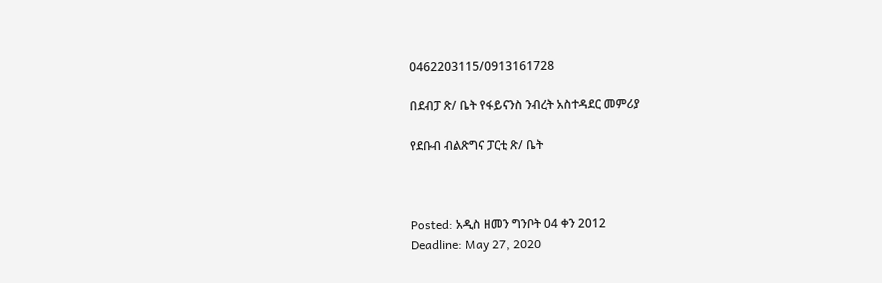0462203115/0913161728

በደብፓ ጽ/ ቤት የፋይናንስ ንብረት አስተዳደር መምሪያ

የደቡብ ብልጽግና ፓርቲ ጽ/ ቤት



Posted: አዲስ ዘመን ግንቦት 04 ቀን 2012
Deadline: May 27, 2020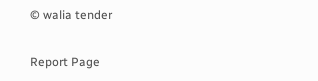© walia tender

Report Page